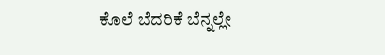ಕೊಲೆ ಬೆದರಿಕೆ ಬೆನ್ನಲ್ಲೇ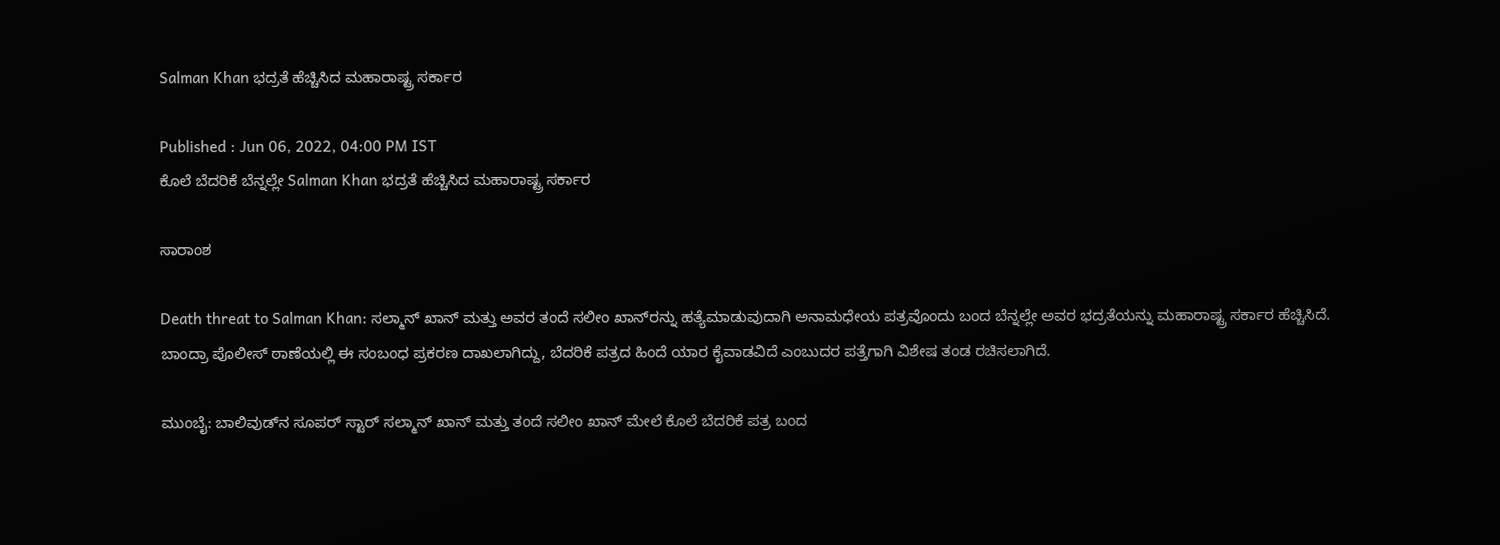Salman Khan ಭದ್ರತೆ ಹೆಚ್ಚಿಸಿದ ಮಹಾರಾಷ್ಟ್ರ ಸರ್ಕಾರ

Published : Jun 06, 2022, 04:00 PM IST
ಕೊಲೆ ಬೆದರಿಕೆ ಬೆನ್ನಲ್ಲೇ Salman Khan ಭದ್ರತೆ ಹೆಚ್ಚಿಸಿದ ಮಹಾರಾಷ್ಟ್ರ ಸರ್ಕಾರ

ಸಾರಾಂಶ

Death threat to Salman Khan: ಸಲ್ಮಾನ್‌ ಖಾನ್‌ ಮತ್ತು ಅವರ ತಂದೆ ಸಲೀಂ ಖಾನ್‌ರನ್ನು ಹತ್ಯೆಮಾಡುವುದಾಗಿ ಅನಾಮಧೇಯ ಪತ್ರವೊಂದು ಬಂದ ಬೆನ್ನಲ್ಲೇ ಅವರ ಭದ್ರತೆಯನ್ನು ಮಹಾರಾಷ್ಟ್ರ ಸರ್ಕಾರ ಹೆಚ್ಚಿಸಿದೆ. ಬಾಂದ್ರಾ ಪೊಲೀಸ್‌ ಠಾಣೆಯಲ್ಲಿ ಈ ಸಂಬಂಧ ಪ್ರಕರಣ ದಾಖಲಾಗಿದ್ದು, ಬೆದರಿಕೆ ಪತ್ರದ ಹಿಂದೆ ಯಾರ ಕೈವಾಡವಿದೆ ಎಂಬುದರ ಪತ್ತೆಗಾಗಿ ವಿಶೇಷ ತಂಡ ರಚಿಸಲಾಗಿದೆ.

ಮುಂಬೈ: ಬಾಲಿವುಡ್‌ನ ಸೂಪರ್‌ ಸ್ಟಾರ್‌ ಸಲ್ಮಾನ್‌ ಖಾನ್‌ ಮತ್ತು ತಂದೆ ಸಲೀಂ ಖಾನ್‌ ಮೇಲೆ ಕೊಲೆ ಬೆದರಿಕೆ ಪತ್ರ ಬಂದ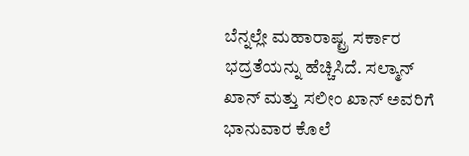ಬೆನ್ನಲ್ಲೇ ಮಹಾರಾಷ್ಟ್ರ ಸರ್ಕಾರ ಭದ್ರತೆಯನ್ನು ಹೆಚ್ಚಿಸಿದೆ. ಸಲ್ಮಾನ್‌ ಖಾನ್‌ ಮತ್ತು ಸಲೀಂ ಖಾನ್‌ ಅವರಿಗೆ ಭಾನುವಾರ ಕೊಲೆ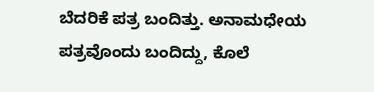ಬೆದರಿಕೆ ಪತ್ರ ಬಂದಿತ್ತು. ಅನಾಮಧೇಯ ಪತ್ರವೊಂದು ಬಂದಿದ್ದು, ಕೊಲೆ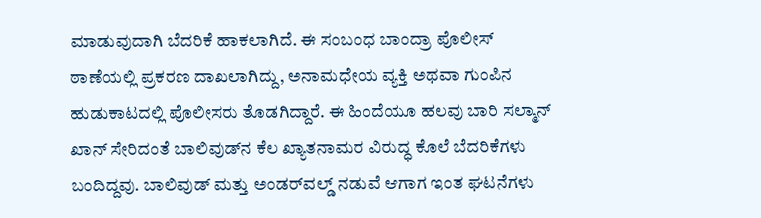ಮಾಡುವುದಾಗಿ ಬೆದರಿಕೆ ಹಾಕಲಾಗಿದೆ. ಈ ಸಂಬಂಧ ಬಾಂದ್ರಾ ಪೊಲೀಸ್‌ ಠಾಣೆಯಲ್ಲಿ ಪ್ರಕರಣ ದಾಖಲಾಗಿದ್ದು, ಅನಾಮಧೇಯ ವ್ಯಕ್ತಿ ಅಥವಾ ಗುಂಪಿನ ಹುಡುಕಾಟದಲ್ಲಿ ಪೊಲೀಸರು ತೊಡಗಿದ್ದಾರೆ. ಈ ಹಿಂದೆಯೂ ಹಲವು ಬಾರಿ ಸಲ್ಮಾನ್‌ ಖಾನ್‌ ಸೇರಿದಂತೆ ಬಾಲಿವುಡ್‌ನ ಕೆಲ ಖ್ಯಾತನಾಮರ ವಿರುದ್ಧ ಕೊಲೆ ಬೆದರಿಕೆಗಳು ಬಂದಿದ್ದವು. ಬಾಲಿವುಡ್‌ ಮತ್ತು ಅಂಡರ್‌ವಲ್ಡ್‌ ನಡುವೆ ಆಗಾಗ ಇಂತ ಘಟನೆಗಳು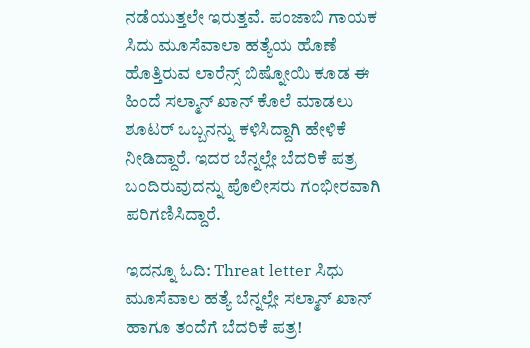ನಡೆಯುತ್ತಲೇ ಇರುತ್ತವೆ. ಪಂಜಾಬಿ ಗಾಯಕ ಸಿದು ಮೂಸೆವಾಲಾ ಹತ್ಯೆಯ ಹೊಣೆ ಹೊತ್ತಿರುವ ಲಾರೆನ್ಸ್‌ ಬಿಷ್ನೋಯಿ ಕೂಡ ಈ ಹಿಂದೆ ಸಲ್ಮಾನ್‌ ಖಾನ್‌ ಕೊಲೆ ಮಾಡಲು ಶೂಟರ್‌ ಒಬ್ಬನನ್ನು ಕಳಿಸಿದ್ದಾಗಿ ಹೇಳಿಕೆ ನೀಡಿದ್ದಾರೆ. ಇದರ ಬೆನ್ನಲ್ಲೇ ಬೆದರಿಕೆ ಪತ್ರ ಬಂದಿರುವುದನ್ನು ಪೊಲೀಸರು ಗಂಭೀರವಾಗಿ ಪರಿಗಣಿಸಿದ್ದಾರೆ.

ಇದನ್ನೂ ಓದಿ: Threat letter ಸಿಧು ಮೂಸೆವಾಲ ಹತ್ಯೆ ಬೆನ್ನಲ್ಲೇ ಸಲ್ಮಾನ್ ಖಾನ್ ಹಾಗೂ ತಂದೆಗೆ ಬೆದರಿಕೆ ಪತ್ರ!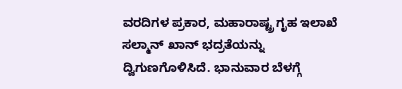ವರದಿಗಳ ಪ್ರಕಾರ, ಮಹಾರಾಷ್ಟ್ರ ಗೃಹ ಇಲಾಖೆ ಸಲ್ಮಾನ್‌ ಖಾನ್‌ ಭದ್ರತೆಯನ್ನು ದ್ವಿಗುಣಗೊಳಿಸಿದೆ. ಭಾನುವಾರ ಬೆಳಗ್ಗೆ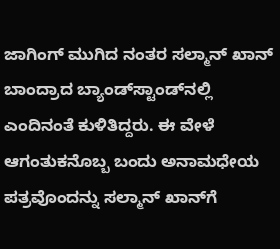ಜಾಗಿಂಗ್‌ ಮುಗಿದ ನಂತರ ಸಲ್ಮಾನ್‌ ಖಾನ್‌ ಬಾಂದ್ರಾದ ಬ್ಯಾಂಡ್‌ಸ್ಟಾಂಡ್‌ನಲ್ಲಿ ಎಂದಿನಂತೆ ಕುಳಿತಿದ್ದರು. ಈ ವೇಳೆ ಆಗಂತುಕನೊಬ್ಬ ಬಂದು ಅನಾಮಧೇಯ ಪತ್ರವೊಂದನ್ನು ಸಲ್ಮಾನ್‌ ಖಾನ್‌ಗೆ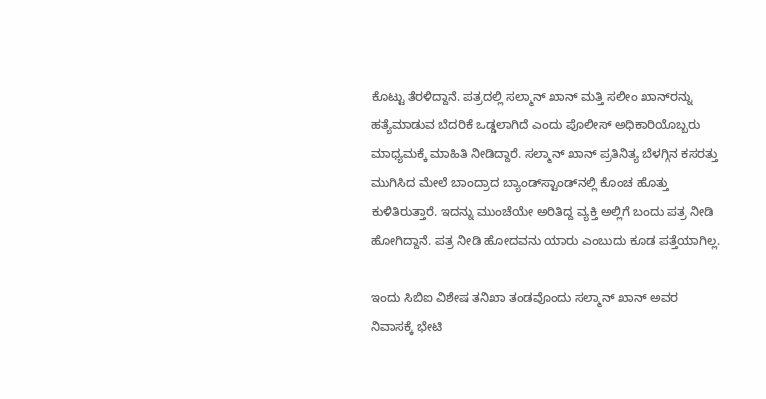ಕೊಟ್ಟು ತೆರಳಿದ್ದಾನೆ. ಪತ್ರದಲ್ಲಿ ಸಲ್ಮಾನ್‌ ಖಾನ್‌ ಮತ್ತಿ ಸಲೀಂ ಖಾನ್‌ರನ್ನು ಹತ್ಯೆಮಾಡುವ ಬೆದರಿಕೆ ಒಡ್ಡಲಾಗಿದೆ ಎಂದು ಪೊಲೀಸ್‌ ಅಧಿಕಾರಿಯೊಬ್ಬರು ಮಾಧ್ಯಮಕ್ಕೆ ಮಾಹಿತಿ ನೀಡಿದ್ದಾರೆ. ಸಲ್ಮಾನ್‌ ಖಾನ್‌ ಪ್ರತಿನಿತ್ಯ ಬೆಳಗ್ಗಿನ ಕಸರತ್ತು ಮುಗಿಸಿದ ಮೇಲೆ ಬಾಂದ್ರಾದ ಬ್ಯಾಂಡ್‌ಸ್ಟಾಂಡ್‌ನಲ್ಲಿ ಕೊಂಚ ಹೊತ್ತು ಕುಳಿತಿರುತ್ತಾರೆ. ಇದನ್ನು ಮುಂಚೆಯೇ ಅರಿತಿದ್ದ ವ್ಯಕ್ತಿ ಅಲ್ಲಿಗೆ ಬಂದು ಪತ್ರ ನೀಡಿ ಹೋಗಿದ್ದಾನೆ. ಪತ್ರ ನೀಡಿ ಹೋದವನು ಯಾರು ಎಂಬುದು ಕೂಡ ಪತ್ತೆಯಾಗಿಲ್ಲ.

ಇಂದು ಸಿಬಿಐ ವಿಶೇಷ ತನಿಖಾ ತಂಡವೊಂದು ಸಲ್ಮಾನ್‌ ಖಾನ್‌ ಅವರ ನಿವಾಸಕ್ಕೆ ಭೇಟಿ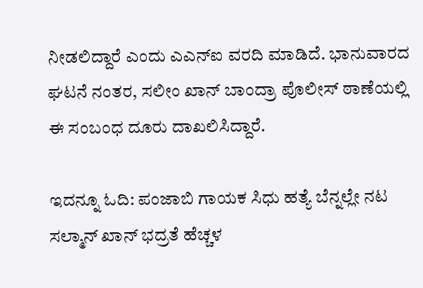ನೀಡಲಿದ್ದಾರೆ ಎಂದು ಎಎನ್‌ಐ ವರದಿ ಮಾಡಿದೆ. ಭಾನುವಾರದ ಘಟನೆ ನಂತರ, ಸಲೀಂ ಖಾನ್‌ ಬಾಂದ್ರಾ ಪೊಲೀಸ್‌ ಠಾಣೆಯಲ್ಲಿ ಈ ಸಂಬಂಧ ದೂರು ದಾಖಲಿಸಿದ್ದಾರೆ.

ಇದನ್ನೂ ಓದಿ: ಪಂಜಾಬಿ ಗಾಯಕ ಸಿಧು ಹತ್ಯೆ ಬೆನ್ನಲ್ಲೇ ನಟ ಸಲ್ಮಾನ್ ಖಾನ್ ಭದ್ರತೆ ಹೆಚ್ಚಳ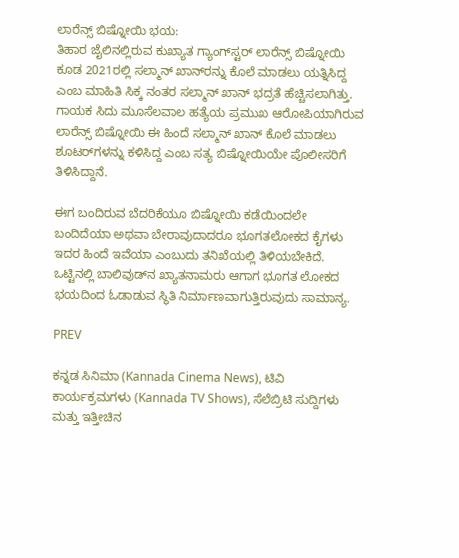ಲಾರೆನ್ಸ್‌ ಬಿಷ್ನೋಯಿ ಭಯ:
ತಿಹಾರ ಜೈಲಿನಲ್ಲಿರುವ ಕುಖ್ಯಾತ ಗ್ಯಾಂಗ್‌ಸ್ಟರ್‌ ಲಾರೆನ್ಸ್‌ ಬಿಷ್ನೋಯಿ ಕೂಡ 2021ರಲ್ಲಿ ಸಲ್ಮಾನ್‌ ಖಾನ್‌ರನ್ನು ಕೊಲೆ ಮಾಡಲು ಯತ್ನಿಸಿದ್ದ ಎಂಬ ಮಾಹಿತಿ ಸಿಕ್ಕ ನಂತರ ಸಲ್ಮಾನ್‌ ಖಾನ್‌ ಭದ್ರತೆ ಹೆಚ್ಚಿಸಲಾಗಿತ್ತು. ಗಾಯಕ ಸಿದು ಮೂಸೆಲವಾಲ ಹತ್ಯೆಯ ಪ್ರಮುಖ ಆರೋಪಿಯಾಗಿರುವ ಲಾರೆನ್ಸ್‌ ಬಿಷ್ನೋಯಿ ಈ ಹಿಂದೆ ಸಲ್ಮಾನ್‌ ಖಾನ್‌ ಕೊಲೆ ಮಾಡಲು ಶೂಟರ್‌ಗಳನ್ನು ಕಳಿಸಿದ್ದ ಎಂಬ ಸತ್ಯ ಬಿಷ್ನೋಯಿಯೇ ಪೊಲೀಸರಿಗೆ ತಿಳಿಸಿದ್ದಾನೆ.

ಈಗ ಬಂದಿರುವ ಬೆದರಿಕೆಯೂ ಬಿಷ್ನೋಯಿ ಕಡೆಯಿಂದಲೇ ಬಂದಿದೆಯಾ ಅಥವಾ ಬೇರಾವುದಾದರೂ ಭೂಗತಲೋಕದ ಕೈಗಳು ಇದರ ಹಿಂದೆ ಇವೆಯಾ ಎಂಬುದು ತನಿಖೆಯಲ್ಲಿ ತಿಳಿಯಬೇಕಿದೆ. ಒಟ್ಟಿನಲ್ಲಿ ಬಾಲಿವುಡ್‌ನ ಖ್ಯಾತನಾಮರು ಆಗಾಗ ಭೂಗತ ಲೋಕದ ಭಯದಿಂದ ಓಡಾಡುವ ಸ್ಥಿತಿ ನಿರ್ಮಾಣವಾಗುತ್ತಿರುವುದು ಸಾಮಾನ್ಯ.

PREV

ಕನ್ನಡ ಸಿನಿಮಾ (Kannada Cinema News), ಟಿವಿ ಕಾರ್ಯಕ್ರಮಗಳು (Kannada TV Shows), ಸೆಲೆಬ್ರಿಟಿ ಸುದ್ದಿಗಳು ಮತ್ತು ಇತ್ತೀಚಿನ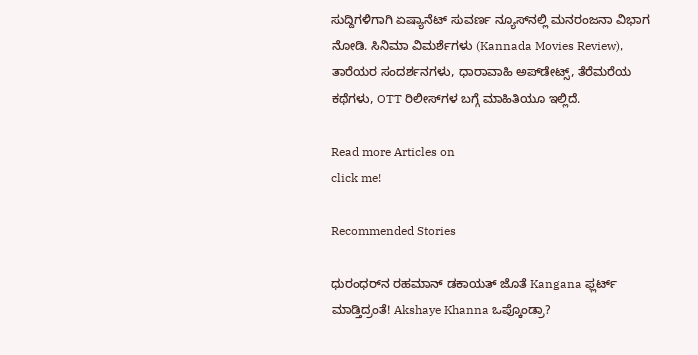ಸುದ್ದಿಗಳಿಗಾಗಿ ಏಷ್ಯಾನೆಟ್ ಸುವರ್ಣ ನ್ಯೂಸ್‌ನಲ್ಲಿ ಮನರಂಜನಾ ವಿಭಾಗ ನೋಡಿ. ಸಿನಿಮಾ ವಿಮರ್ಶೆಗಳು (Kannada Movies Review), ತಾರೆಯರ ಸಂದರ್ಶನಗಳು, ಧಾರಾವಾಹಿ ಅಪ್‌ಡೇಟ್ಸ್‌, ತೆರೆಮರೆಯ ಕಥೆಗಳು, OTT ರಿಲೀಸ್‌ಗಳ ಬಗ್ಗೆ ಮಾಹಿತಿಯೂ ಇಲ್ಲಿದೆ.

Read more Articles on
click me!

Recommended Stories

ಧುರಂಧರ್‌ನ ರಹಮಾನ್‌ ಡಕಾಯತ್‌ ಜೊತೆ Kangana ಫ್ಲರ್ಟ್‌ ಮಾಡ್ತಿದ್ರಂತೆ! Akshaye Khanna ಒಪ್ಕೊಂಡ್ರಾ?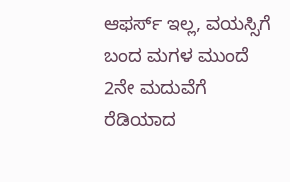ಆಫರ್ಸ್‌ ಇಲ್ಲ, ವಯಸ್ಸಿಗೆ ಬಂದ ಮಗಳ ಮುಂದೆ 2ನೇ ಮದುವೆಗೆ ರೆಡಿಯಾದ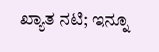ಖ್ಯಾತ ನಟಿ; ಇನ್ನೂ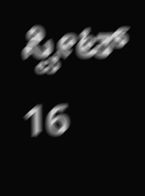ಸ್ವೀಟ್‌ 16